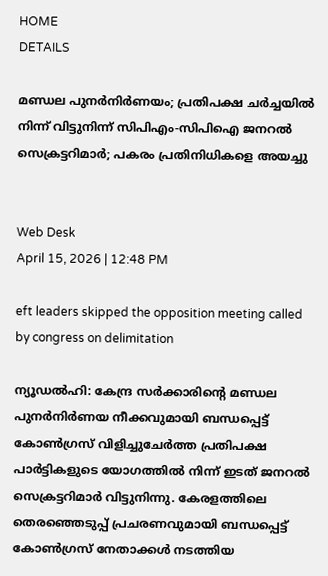HOME
DETAILS

മണ്ഡല പുനര്‍നിര്‍ണയം; പ്രതിപക്ഷ ചര്‍ച്ചയില്‍ നിന്ന് വിട്ടുനിന്ന് സിപിഎം-സിപിഐ ജനറല്‍ സെക്രട്ടറിമാര്‍; പകരം പ്രതിനിധികളെ അയച്ചു


Web Desk
April 15, 2026 | 12:48 PM

eft leaders skipped the opposition meeting called by congress on delimitation

ന്യൂഡല്‍ഹി: കേന്ദ്ര സര്‍ക്കാരിന്റെ മണ്ഡല പുനര്‍നിര്‍ണയ നീക്കവുമായി ബന്ധപ്പെട്ട് കോണ്‍ഗ്രസ് വിളിച്ചുചേര്‍ത്ത പ്രതിപക്ഷ പാര്‍ട്ടികളുടെ യോഗത്തില്‍ നിന്ന് ഇടത് ജനറൽ സെക്രട്ടറിമാർ വിട്ടുനിന്നു. കേരളത്തിലെ തെരഞ്ഞെടുപ്പ് പ്രചരണവുമായി ബന്ധപ്പെട്ട് കോണ്‍ഗ്രസ് നേതാക്കള്‍ നടത്തിയ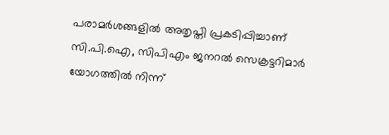പരാമര്‍ശങ്ങളില്‍ അതൃപ്തി പ്രകടിപ്പിച്ചാണ് സി.പി.ഐ, സിപിഎം ജനറല്‍ സെക്രട്ടറിമാര്‍ യോഗത്തില്‍ നിന്ന്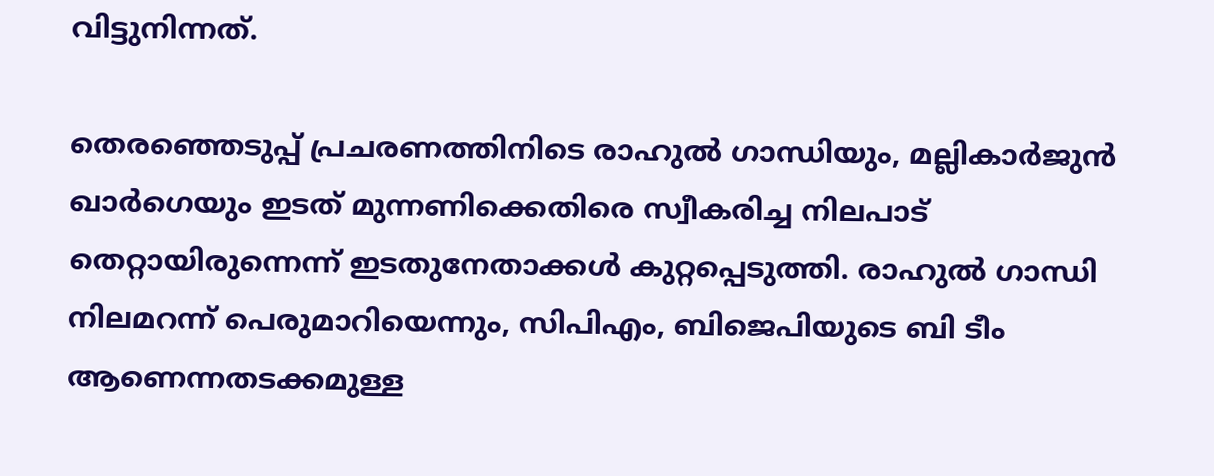വിട്ടുനിന്നത്.

തെരഞ്ഞെടുപ്പ് പ്രചരണത്തിനിടെ രാഹുല്‍ ഗാന്ധിയും, മല്ലികാര്‍ജുന്‍ ഖാര്‍ഗെയും ഇടത് മുന്നണിക്കെതിരെ സ്വീകരിച്ച നിലപാട് തെറ്റായിരുന്നെന്ന് ഇടതുനേതാക്കള്‍ കുറ്റപ്പെടുത്തി. രാഹുല്‍ ഗാന്ധി നിലമറന്ന് പെരുമാറിയെന്നും, സിപിഎം, ബിജെപിയുടെ ബി ടീം ആണെന്നതടക്കമുള്ള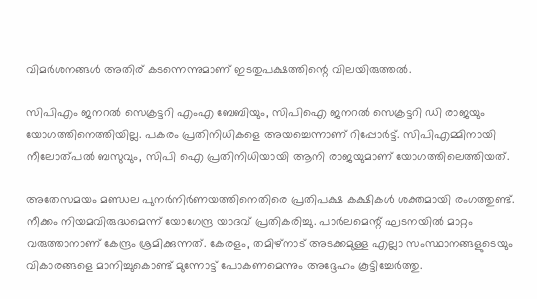വിമര്‍ശനങ്ങള്‍ അതിര് കടന്നെന്നുമാണ് ഇടതുപക്ഷത്തിന്റെ വിലയിരുത്തല്‍.

സിപിഎം ജനറല്‍ സെക്രട്ടറി എംഎ ബേബിയും, സിപിഐ ജനറല്‍ സെക്രട്ടറി ഡി രാജയും യോഗത്തിനെത്തിയില്ല. പകരം പ്രതിനിധികളെ അയച്ചെന്നാണ് റിപ്പോര്‍ട്ട്. സിപിഎമ്മിനായി നീലോത്പല്‍ ബസുവും, സിപി ഐ പ്രതിനിധിയായി ആനി രാജയുമാണ് യോഗത്തിലെത്തിയത്.

അതേസമയം മണ്ഡല പുനര്‍നിര്‍ണയത്തിനെതിരെ പ്രതിപക്ഷ കക്ഷികള്‍ ശക്തമായി രംഗത്തുണ്ട്. നീക്കം നിയമവിരുദ്ധമെന്ന് യോഗേന്ദ്ര യാദവ് പ്രതികരിച്ചു. പാര്‍ലമെന്റ് ഘടനയില്‍ മാറ്റം വരുത്താനാണ് കേന്ദ്രം ശ്രമിക്കുന്നത്. കേരളം, തമിഴ്നാട് അടക്കമുള്ള എല്ലാ സംസ്ഥാനങ്ങളുടെയും വികാരങ്ങളെ മാനിച്ചുകൊണ്ട് മുന്നോട്ട് പോകണമെന്നും അദ്ദേഹം കൂട്ടിച്ചേര്‍ത്തു.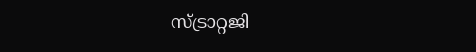സ്ട്രാറ്റജി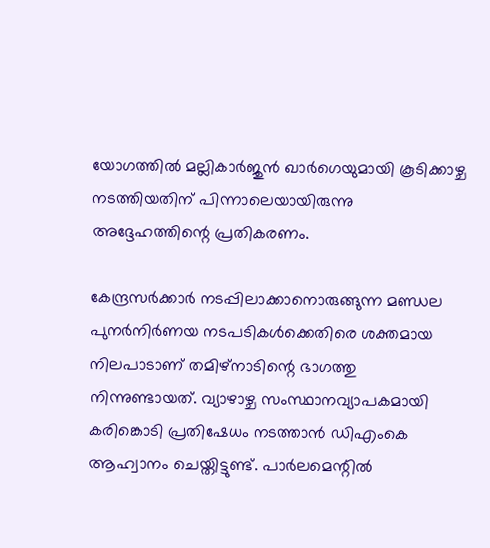യോഗത്തില്‍ മല്ലികാര്‍ജുന്‍ ഖാര്‍ഗെയുമായി കൂടിക്കാഴ്ച നടത്തിയതിന് പിന്നാലെയായിരുന്നു അദ്ദേഹത്തിന്റെ പ്രതികരണം.

കേന്ദ്രസര്‍ക്കാര്‍ നടപ്പിലാക്കാനൊരുങ്ങുന്ന മണ്ഡല പുനര്‍നിര്‍ണയ നടപടികള്‍ക്കെതിരെ ശക്തമായ നിലപാടാണ് തമിഴ്‌നാടിന്റെ ഭാഗത്തു നിന്നുണ്ടായത്. വ്യാഴാഴ്ച സംസ്ഥാനവ്യാപകമായി കരിങ്കൊടി പ്രതിഷേധം നടത്താന്‍ ഡിഎംകെ ആഹ്വാനം ചെയ്തിട്ടുണ്ട്. പാര്‍ലമെന്റില്‍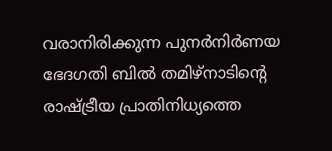വരാനിരിക്കുന്ന പുനര്‍നിര്‍ണയ ഭേദഗതി ബില്‍ തമിഴ്നാടിന്റെ രാഷ്ട്രീയ പ്രാതിനിധ്യത്തെ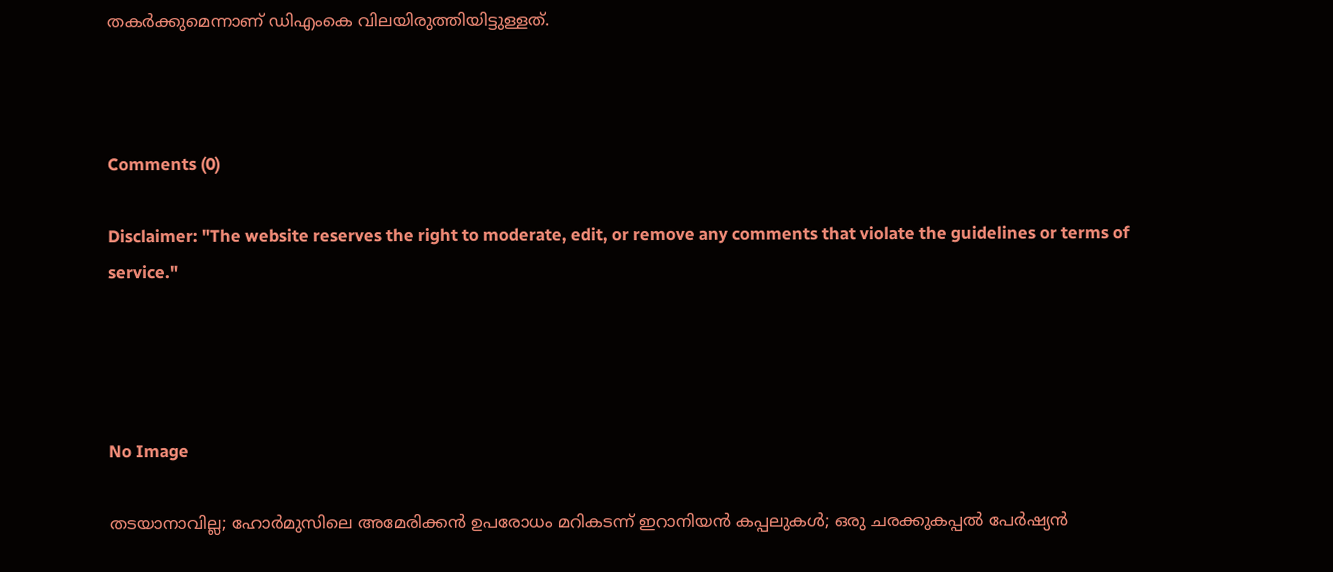തകര്‍ക്കുമെന്നാണ് ഡിഎംകെ വിലയിരുത്തിയിട്ടുള്ളത്.



Comments (0)

Disclaimer: "The website reserves the right to moderate, edit, or remove any comments that violate the guidelines or terms of service."




No Image

തടയാനാവില്ല; ഹോര്‍മുസിലെ അമേരിക്കന്‍ ഉപരോധം മറികടന്ന് ഇറാനിയന്‍ കപ്പലുകള്‍; ഒരു ചരക്കുകപ്പല്‍ പേര്‍ഷ്യന്‍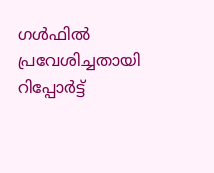ഗള്‍ഫില്‍ പ്രവേശിച്ചതായി റിപ്പോര്‍ട്ട്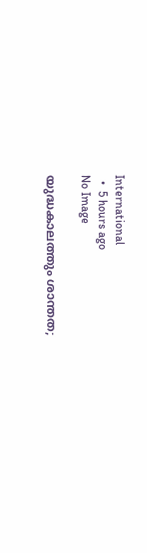International
  •  5 hours ago
No Image

യുദ്ധകാലത്തും ശാന്തത;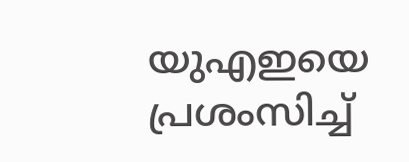യുഎഇയെ പ്രശംസിച്ച്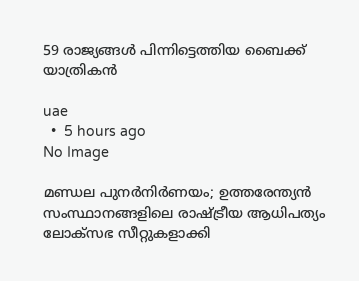59 രാജ്യങ്ങൾ പിന്നിട്ടെത്തിയ ബൈക്ക് യാത്രികൻ

uae
  •  5 hours ago
No Image

മണ്ഡല പുനർനിർണയം; ഉത്തരേന്ത്യൻ സംസ്ഥാനങ്ങളിലെ രാഷ്ട്രീയ ആധിപത്യം ലോക്സഭ സീറ്റുകളാക്കി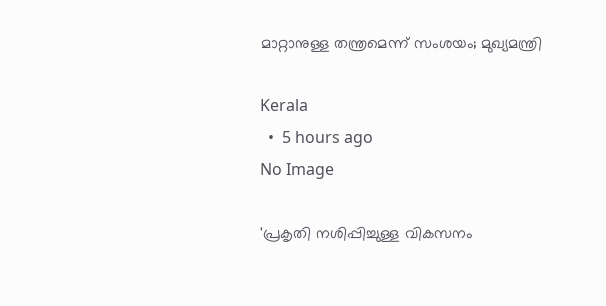മാറ്റാനുള്ള തന്ത്രമെന്ന് സംശയം; മുഖ്യമന്ത്രി

Kerala
  •  5 hours ago
No Image

'പ്രകൃതി നശിപ്പിച്ചുള്ള വികസനം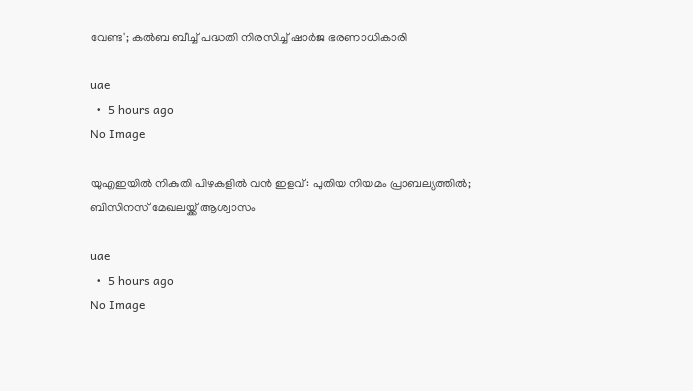വേണ്ട'; കൽബ ബീച്ച് പദ്ധതി നിരസിച്ച് ഷാർജ ഭരണാധികാരി

uae
  •  5 hours ago
No Image

യുഎഇയിൽ നികുതി പിഴകളിൽ വൻ ഇളവ്: പുതിയ നിയമം പ്രാബല്യത്തിൽ; ബിസിനസ് മേഖലയ്ക്ക് ആശ്വാസം

uae
  •  5 hours ago
No Image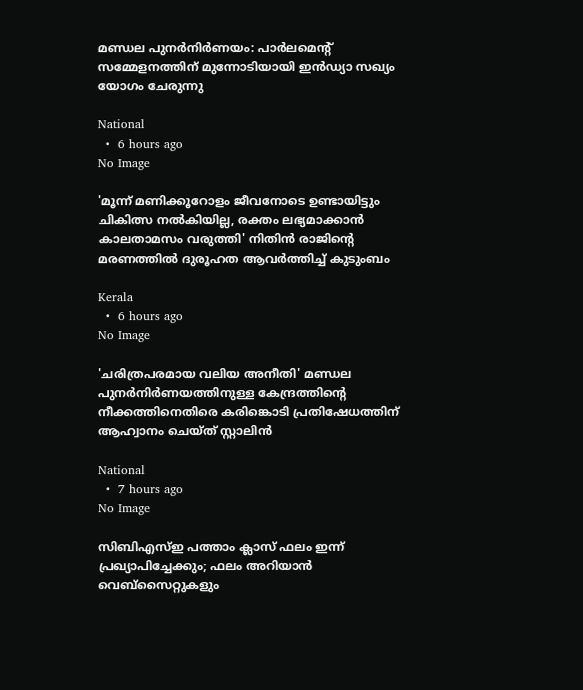മണ്ഡല പുനര്‍നിര്‍ണയം: പാര്‍ലമെന്റ് സമ്മേളനത്തിന് മുന്നോടിയായി ഇന്‍ഡ്യാ സഖ്യം യോഗം ചേരുന്നു

National
  •  6 hours ago
No Image

'മൂന്ന് മണിക്കൂറോളം ജീവനോടെ ഉണ്ടായിട്ടും ചികിത്സ നല്‍കിയില്ല, രക്തം ലഭ്യമാക്കാന്‍ കാലതാമസം വരുത്തി' നിതിന്‍ രാജിന്റെ മരണത്തില്‍ ദുരൂഹത ആവര്‍ത്തിച്ച് കുടുംബം

Kerala
  •  6 hours ago
No Image

'ചരിത്രപരമായ വലിയ അനീതി' മണ്ഡല പുനര്‍നിര്‍ണയത്തിനുള്ള കേന്ദ്രത്തിന്റെ നീക്കത്തിനെതിരെ കരിങ്കൊടി പ്രതിഷേധത്തിന് ആഹ്വാനം ചെയ്ത് സ്റ്റാലിന്‍

National
  •  7 hours ago
No Image

സിബിഎസ്ഇ പത്താം ക്ലാസ് ഫലം ഇന്ന് പ്രഖ്യാപിച്ചേക്കും; ഫലം അറിയാൻ വെബ്‌സൈറ്റുകളും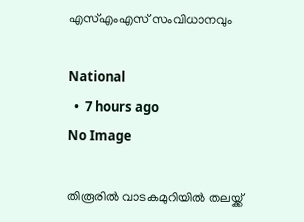എസ്എംഎസ് സംവിധാനവും

National
  •  7 hours ago
No Image

തിരൂരിൽ വാടകമുറിയിൽ തലയ്ക്ക്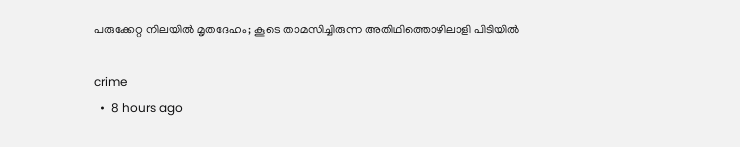പരുക്കേറ്റ നിലയിൽ മൃതദേഹം; കൂടെ താമസിച്ചിരുന്ന അതിഥിത്തൊഴിലാളി പിടിയിൽ

crime
  •  8 hours ago